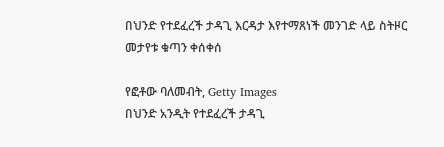በህንድ የተደፈረች ታዳጊ እርዳታ እየተማጸነች መንገድ ላይ ስትዞር መታየቱ ቁጣን ቀሰቀሰ

የፎቶው ባለመብት, Getty Images
በህንድ አንዲት የተደፈረች ታዳጊ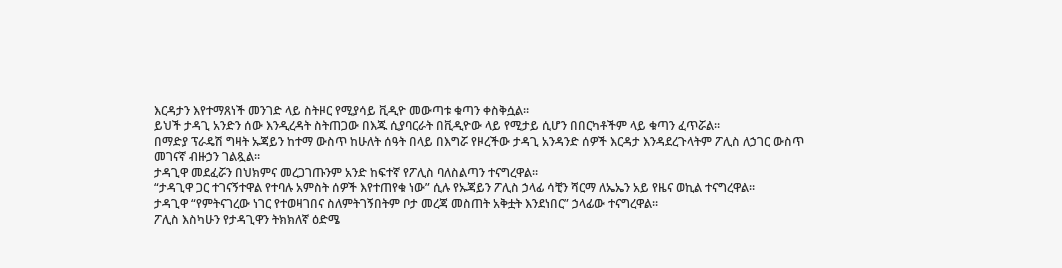እርዳታን እየተማጸነች መንገድ ላይ ስትዞር የሚያሳይ ቪዲዮ መውጣቱ ቁጣን ቀስቅሷል።
ይህች ታዳጊ አንድን ሰው እንዲረዳት ስትጠጋው በእጁ ሲያባርራት በቪዲዮው ላይ የሚታይ ሲሆን በበርካቶችም ላይ ቁጣን ፈጥሯል።
በማድያ ፕራዴሽ ግዛት ኡጃይን ከተማ ውስጥ ከሁለት ሰዓት በላይ በእግሯ የዞረችው ታዳጊ አንዳንድ ሰዎች እርዳታ እንዳደረጉላትም ፖሊስ ለኃገር ውስጥ መገናኛ ብዙኃን ገልጿል።
ታዳጊዋ መደፈሯን በህክምና መረጋገጡንም አንድ ከፍተኛ የፖሊስ ባለስልጣን ተናግረዋል።
“ታዳጊዋ ጋር ተገናኝተዋል የተባሉ አምስት ሰዎች እየተጠየቁ ነው” ሲሉ የኡጃይን ፖሊስ ኃላፊ ሳቺን ሻርማ ለኤኤን አይ የዜና ወኪል ተናግረዋል።
ታዳጊዋ “የምትናገረው ነገር የተወዛገበና ስለምትገኝበትም ቦታ መረጃ መስጠት አቅቷት እንደነበር” ኃላፊው ተናግረዋል።
ፖሊስ እስካሁን የታዳጊዋን ትክክለኛ ዕድሜ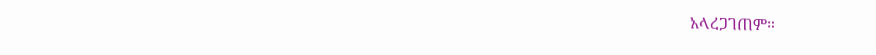አላረጋገጠም።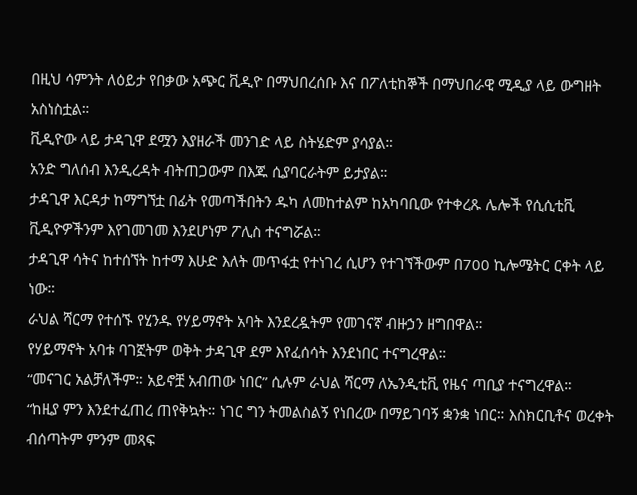በዚህ ሳምንት ለዕይታ የበቃው አጭር ቪዲዮ በማህበረሰቡ እና በፖለቲከኞች በማህበራዊ ሚዲያ ላይ ውግዘት አስነስቷል።
ቪዲዮው ላይ ታዳጊዋ ደሟን እያዘራች መንገድ ላይ ስትሄድም ያሳያል።
አንድ ግለሰብ እንዲረዳት ብትጠጋውም በእጁ ሲያባርራትም ይታያል።
ታዳጊዋ እርዳታ ከማግኘቷ በፊት የመጣችበትን ዱካ ለመከተልም ከአካባቢው የተቀረጹ ሌሎች የሲሲቲቪ ቪዲዮዎችንም እየገመገመ እንደሆነም ፖሊስ ተናግሯል።
ታዳጊዋ ሳትና ከተሰኘት ከተማ እሁድ እለት መጥፋቷ የተነገረ ሲሆን የተገኘችውም በ700 ኪሎሜትር ርቀት ላይ ነው።
ራህል ሻርማ የተሰኙ የሂንዱ የሃይማኖት አባት እንደረዷትም የመገናኛ ብዙኃን ዘግበዋል።
የሃይማኖት አባቱ ባገኟትም ወቅት ታዳጊዋ ደም እየፈሰሳት እንደነበር ተናግረዋል።
“መናገር አልቻለችም። አይኖቿ አብጠው ነበር” ሲሉም ራህል ሻርማ ለኤንዲቲቪ የዜና ጣቢያ ተናግረዋል።
“ከዚያ ምን እንደተፈጠረ ጠየቅኳት። ነገር ግን ትመልስልኝ የነበረው በማይገባኝ ቋንቋ ነበር። እስክርቢቶና ወረቀት ብሰጣትም ምንም መጻፍ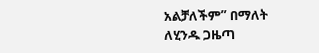አልቻለችም” በማለት ለሂንዱ ጋዜጣ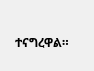ተናግረዋል።